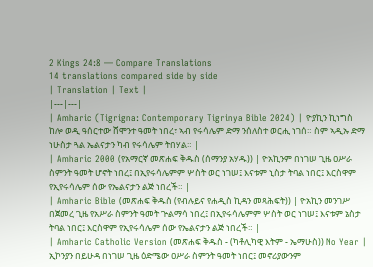2 Kings 24:8 — Compare Translations
14 translations compared side by side
| Translation | Text |
|---|---|
| Amharic (Tigrigna: Contemporary Tigrinya Bible 2024) | ዮያኪን ኪነግስ ከሎ ወዲ ዓሰርተው ሸሞንተ ዓመት ነበረ፣ ኣብ የሩሳሌም ድማ ንሰለስተ ወርሒ ነገሰ። ስም ኣዲኡ ድማ ነሁስታ ጓል ኤልናታን ካብ የሩሳሌም ትበሃል። |
| Amharic 2000 (የአማርኛ መጽሐፍ ቅዱስ (ሰማንያ አሃዱ)) | ዮአኪንም በነገሠ ጊዜ ዐሥራ ስምንት ዓመት ሆኖት ነበረ፤ በኢየሩሳሌምም ሦስት ወር ነገሠ፤ እናቱም ኒስታ ትባል ነበር፤ እርስዋም የኢየሩሳሌም ሰው የኤልናታን ልጅ ነበረች። |
| Amharic Bible (መጽሐፍ ቅዱስ (የብሉይና የሐዲስ ኪዳን መጻሕፍት)) | ዮአኪን መንገሥ በጀመረ ጊዜ የአሥራ ስምንት ዓመት ጕልማሳ ነበረ፤ በኢየሩሳሌምም ሦስት ወር ነገሠ፤ እናቱም ኔስታ ትባል ነበር፤ እርስዋም የኢየሩሳሌም ሰው የኤልናታን ልጅ ነበረች። |
| Amharic Catholic Version (መጽሐፍ ቅዱስ - (ካቶሊካዊ እትም - ኤማሁስ)) No Year | ኢኮንያን በይሁዳ በነገሠ ጊዜ ዕድሜው ዐሥራ ስምንት ዓመት ነበር፤ መኖሪያውንም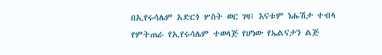በኢየሩሳሌም አድርጎ ሦስት ወር ገዛ፤ እናቱም ነሑሽታ ተብላ የምትጠራ የኢየሩሳሌም ተወላጅ የሆነው የኤልናታን ልጅ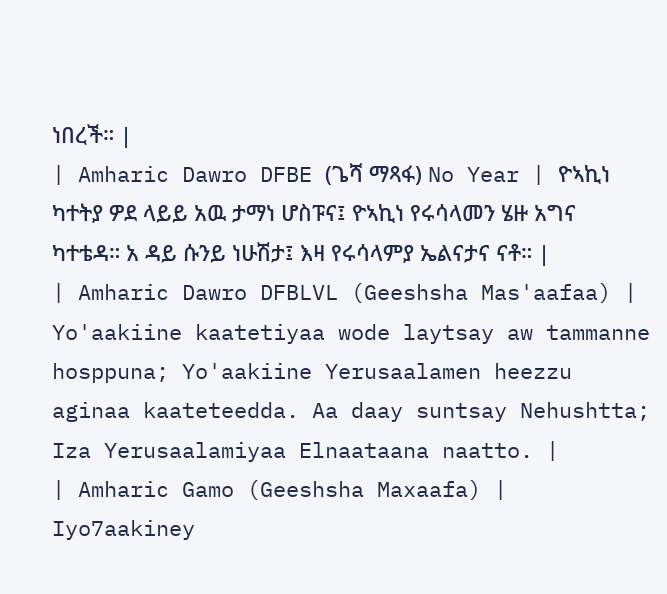ነበረች። |
| Amharic Dawro DFBE (ጌሻ ማጻፋ) No Year | ዮኣኪነ ካተትያ ዎደ ላይይ አዉ ታማነ ሆስፑና፤ ዮኣኪነ የሩሳላመን ሄዙ አግና ካተቴዳ። አ ዳይ ሱንይ ነሁሽታ፤ እዛ የሩሳላምያ ኤልናታና ናቶ። |
| Amharic Dawro DFBLVL (Geeshsha Mas'aafaa) | Yo'aakiine kaatetiyaa wode laytsay aw tammanne hosppuna; Yo'aakiine Yerusaalamen heezzu aginaa kaateteedda. Aa daay suntsay Nehushtta; Iza Yerusaalamiyaa Elnaataana naatto. |
| Amharic Gamo (Geeshsha Maxaafa) | Iyo7aakiney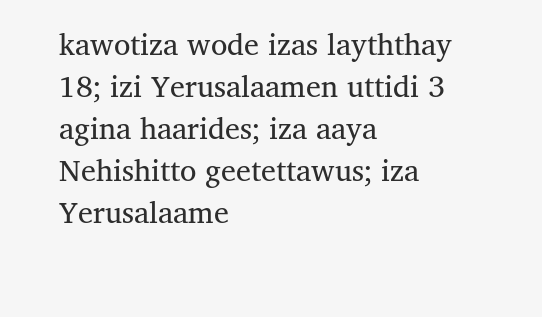kawotiza wode izas layththay 18; izi Yerusalaamen uttidi 3 agina haarides; iza aaya Nehishitto geetettawus; iza Yerusalaame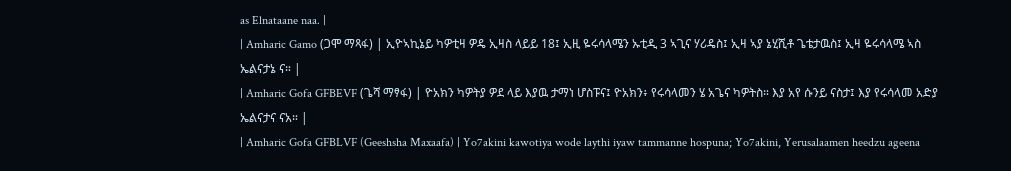as Elnataane naa. |
| Amharic Gamo (ጋሞ ማጻፋ) | ኢዮኣኪኔይ ካዎቲዛ ዎዴ ኢዛስ ላይይ 18፤ ኢዚ ዬሩሳላሜን ኡቲዲ 3 ኣጊና ሃሪዴስ፤ ኢዛ ኣያ ኔሂሺቶ ጌቴታዉስ፤ ኢዛ ዬሩሳላሜ ኣስ ኤልናታኔ ና። |
| Amharic Gofa GFBEVF (ጌሻ ማፃፋ) | ዮአክን ካዎትያ ዎደ ላይ እያዉ ታማነ ሆስፑና፤ ዮአክን፥ የሩሳላመን ሄ አጌና ካዎትስ። እያ አየ ሱንይ ናስታ፤ እያ የሩሳላመ አድያ ኤልናታና ናአ። |
| Amharic Gofa GFBLVF (Geeshsha Maxaafa) | Yo7akini kawotiya wode laythi iyaw tammanne hospuna; Yo7akini, Yerusalaamen heedzu ageena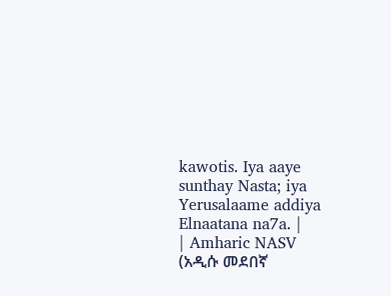kawotis. Iya aaye sunthay Nasta; iya Yerusalaame addiya Elnaatana na7a. |
| Amharic NASV (አዲሱ መደበኛ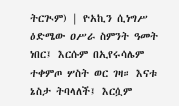ትርጒም) | ዮአኪን ሲነግሥ ዕድሜው ዐሥራ ስምንት ዓመት ነበር፤ እርሱም በኢየሩሳሌም ተቀምጦ ሦስት ወር ገዛ። እናቱ ኔስታ ትባላለች፤ እርሷም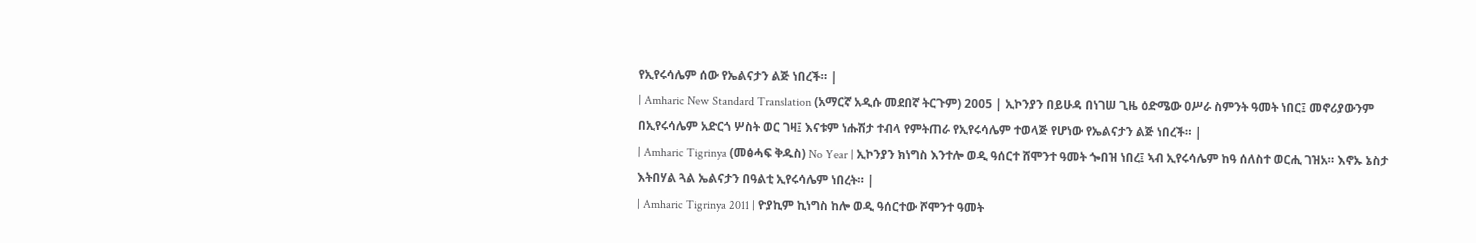የኢየሩሳሌም ሰው የኤልናታን ልጅ ነበረች። |
| Amharic New Standard Translation (አማርኛ አዲሱ መደበኛ ትርጉም) 2005 | ኢኮንያን በይሁዳ በነገሠ ጊዜ ዕድሜው ዐሥራ ስምንት ዓመት ነበር፤ መኖሪያውንም በኢየሩሳሌም አድርጎ ሦስት ወር ገዛ፤ እናቱም ነሑሽታ ተብላ የምትጠራ የኢየሩሳሌም ተወላጅ የሆነው የኤልናታን ልጅ ነበረች። |
| Amharic Tigrinya (መፅሓፍ ቅዱስ) No Year | ኢኮንያን ክነግስ እንተሎ ወዲ ዓሰርተ ሸሞንተ ዓመት ጐበዝ ነበረ፤ ኣብ ኢየሩሳሌም ከዓ ሰለስተ ወርሒ ገዝአ። እኖኡ ኔስታ እትበሃል ጓል ኤልናታን በዓልቲ ኢየሩሳሌም ነበረት። |
| Amharic Tigrinya 2011 | ዮያኪም ኪነግስ ከሎ ወዲ ዓሰርተው ሾሞንተ ዓመት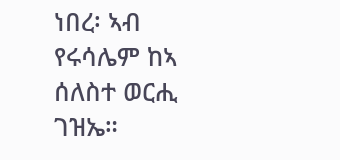ነበረ፡ ኣብ የሩሳሌም ከኣ ሰለስተ ወርሒ ገዝኤ።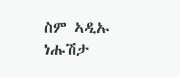ስም ኣዲኡ ነሑሽታ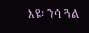እዩ፡ ንሳ ጓል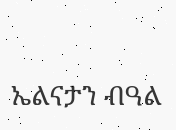ኤልናታን ብዓል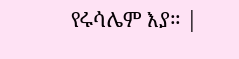የሩሳሌም እያ። |